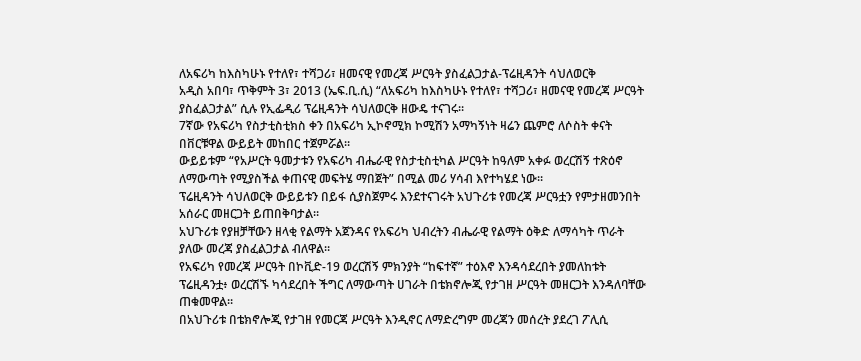ለአፍሪካ ከእስካሁኑ የተለየ፣ ተሻጋሪ፣ ዘመናዊ የመረጃ ሥርዓት ያስፈልጋታል-ፕሬዚዳንት ሳህለወርቅ
አዲስ አበባ፣ ጥቅምት 3፣ 2013 (ኤፍ.ቢ.ሲ) “ለአፍሪካ ከእስካሁኑ የተለየ፣ ተሻጋሪ፣ ዘመናዊ የመረጃ ሥርዓት ያስፈልጋታል” ሲሉ የኢፌዲሪ ፕሬዚዳንት ሳህለወርቅ ዘውዴ ተናገሩ።
7ኛው የአፍሪካ የስታቲስቲክስ ቀን በአፍሪካ ኢኮኖሚክ ኮሚሽን አማካኝነት ዛሬን ጨምሮ ለሶስት ቀናት በቨርቹዋል ውይይት መከበር ተጀምሯል።
ውይይቱም “የአሥርት ዓመታቱን የአፍሪካ ብሔራዊ የስታቲስቲካል ሥርዓት ከዓለም አቀፉ ወረርሽኝ ተጽዕኖ ለማውጣት የሚያስችል ቀጠናዊ መፍትሄ ማበጀት” በሚል መሪ ሃሳብ እየተካሄደ ነው።
ፕሬዚዳንት ሳህለወርቅ ውይይቱን በይፋ ሲያስጀምሩ እንደተናገሩት አህጉሪቱ የመረጃ ሥርዓቷን የምታዘመንበት አሰራር መዘርጋት ይጠበቅባታል።
አህጉሪቱ የያዘቻቸውን ዘላቂ የልማት አጀንዳና የአፍሪካ ህብረትን ብሔራዊ የልማት ዕቅድ ለማሳካት ጥራት ያለው መረጃ ያስፈልጋታል ብለዋል።
የአፍሪካ የመረጃ ሥርዓት በኮቪድ-19 ወረርሽኝ ምክንያት “ከፍተኛ” ተዕእኖ እንዳሳደረበት ያመለከቱት ፕሬዚዳንቷ፥ ወረርሽኙ ካሳደረበት ችግር ለማውጣት ሀገራት በቴክኖሎጂ የታገዘ ሥርዓት መዘርጋት እንዳለባቸው ጠቁመዋል።
በአህጉሪቱ በቴክኖሎጂ የታገዘ የመርጃ ሥርዓት እንዲኖር ለማድረግም መረጃን መሰረት ያደረገ ፖሊሲ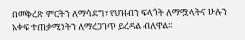በመቅረጽ ምርትን ለማሳደግ፣ የህዝብን ፍላጎት ለማሟላትና ሁሉን አቀፍ ተጠቃሚነትን ለማረጋገጥ ይረዳል ብለዋል።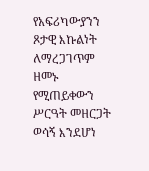የአፍሪካውያንን ጾታዊ እኩልነት ለማረጋገጥም ዘመኑ የሚጠይቀውን ሥርዓት መዘርጋት ወሳኝ እንደሆነ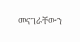መናገራቸውን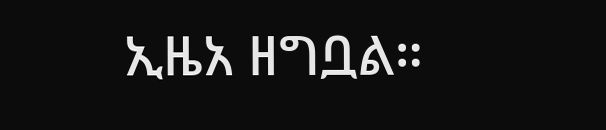ኢዜአ ዘግቧል።